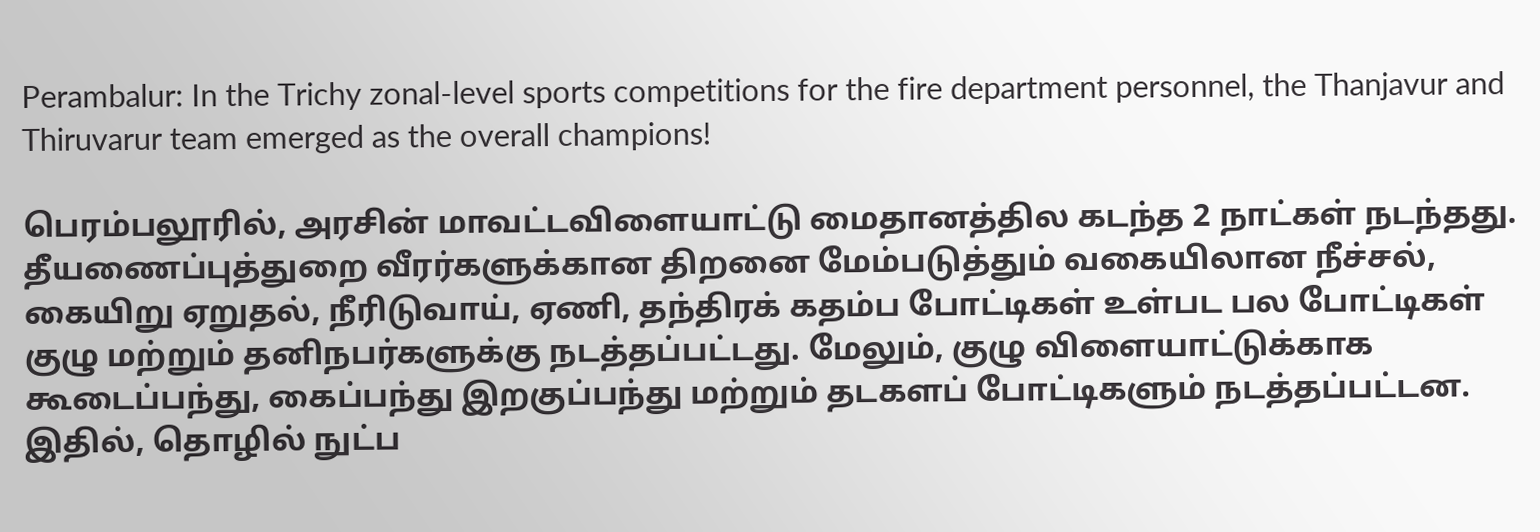Perambalur: In the Trichy zonal-level sports competitions for the fire department personnel, the Thanjavur and Thiruvarur team emerged as the overall champions!

பெரம்பலூரில், அரசின் மாவட்டவிளையாட்டு மைதானத்தில கடந்த 2 நாட்கள் நடந்தது. தீயணைப்புத்துறை வீரர்களுக்கான திறனை மேம்படுத்தும் வகையிலான நீச்சல், கையிறு ஏறுதல், நீரிடுவாய், ஏணி, தந்திரக் கதம்ப போட்டிகள் உள்பட பல போட்டிகள் குழு மற்றும் தனிநபர்களுக்கு நடத்தப்பட்டது. மேலும், குழு விளையாட்டுக்காக கூடைப்பந்து, கைப்பந்து இறகுப்பந்து மற்றும் தடகளப் போட்டிகளும் நடத்தப்பட்டன. இதில், தொழில் நுட்ப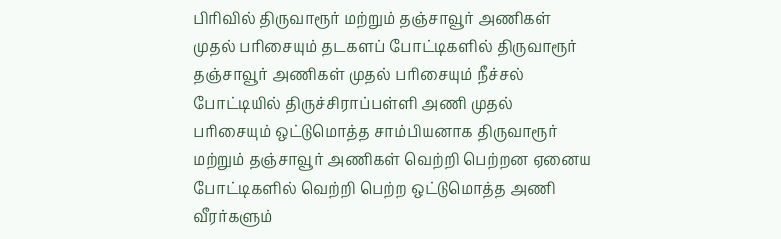பிரிவில் திருவாரூர் மற்றும் தஞ்சாவூர் அணிகள் முதல் பரிசையும் தடகளப் போட்டிகளில் திருவாரூர் தஞ்சாவூர் அணிகள் முதல் பரிசையும் நீச்சல் போட்டியில் திருச்சிராப்பள்ளி அணி முதல் பரிசையும் ஒட்டுமொத்த சாம்பியனாக திருவாரூர் மற்றும் தஞ்சாவூர் அணிகள் வெற்றி பெற்றன ஏனைய போட்டிகளில் வெற்றி பெற்ற ஒட்டுமொத்த அணி வீரர்களும்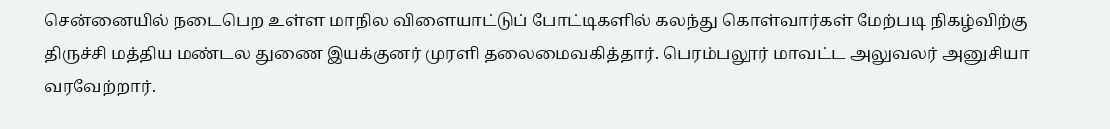சென்னையில் நடைபெற உள்ள மாநில விளையாட்டுப் போட்டிகளில் கலந்து கொள்வார்கள் மேற்படி நிகழ்விற்கு திருச்சி மத்திய மண்டல துணை இயக்குனர் முரளி தலைமைவகித்தார். பெரம்பலூர் மாவட்ட அலுவலர் அனுசியா வரவேற்றார்.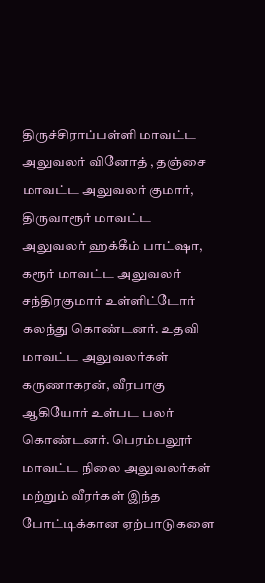திருச்சிராப்பள்ளி மாவட்ட அலுவலர் வினோத் , தஞ்சை மாவட்ட அலுவலர் குமார், திருவாரூர் மாவட்ட அலுவலர் ஹக்கீம் பாட்ஷா, கரூர் மாவட்ட அலுவலர் சந்திரகுமார் உள்ளிட்டோர் கலந்து கொண்டனர். உதவி மாவட்ட அலுவலர்கள் கருணாகரன், வீரபாகு ஆகியோர் உள்பட பலர் கொண்டனர். பெரம்பலூர் மாவட்ட நிலை அலுவலர்கள் மற்றும் வீரர்கள் இந்த போட்டிக்கான ஏற்பாடுகளை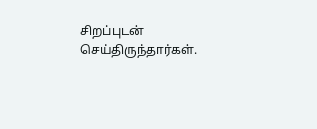சிறப்புடன் செய்திருந்தார்கள்.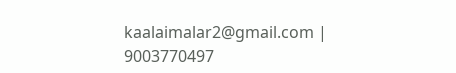kaalaimalar2@gmail.com |
9003770497